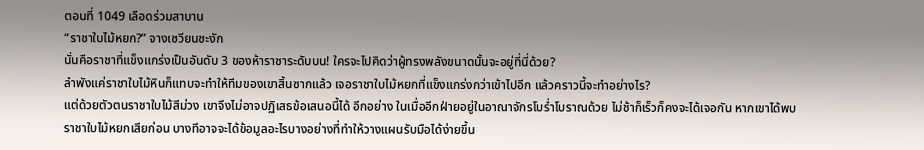ตอนที่ 1049 เลือดร่วมสาบาน
“ราชาใบไม้หยก?” จางเซวียนชะงัก
นั่นคือราชาที่แข็งแกร่งเป็นอันดับ 3 ของห้าราชาระดับบน! ใครจะไปคิดว่าผู้ทรงพลังขนาดนั้นจะอยู่ที่นี่ด้วย?
ลำพังแค่ราชาใบไม้หินก็แทบจะทำให้ทีมของเขาสิ้นซากแล้ว เจอราชาใบไม้หยกที่แข็งแกร่งกว่าเข้าไปอีก แล้วคราวนี้จะทำอย่างไร?
แต่ด้วยตัวตนราชาใบไม้สีม่วง เขาจึงไม่อาจปฏิเสธข้อเสนอนี้ได้ อีกอย่าง ในเมื่ออีกฝ่ายอยู่ในอาณาจักรโบร่ำโบราณด้วย ไม่ช้าก็เร็วก็คงจะได้เจอกัน หากเขาได้พบราชาใบไม้หยกเสียก่อน บางทีอาจจะได้ข้อมูลอะไรบางอย่างที่ทำให้วางแผนรับมือได้ง่ายขึ้น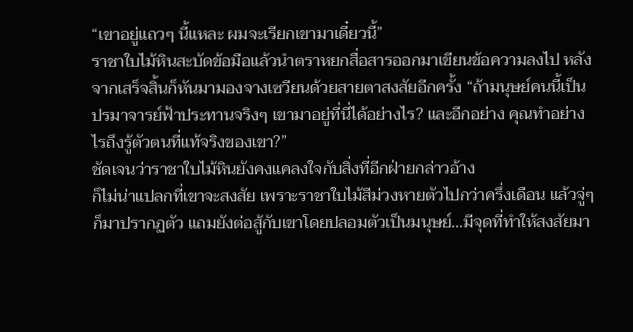“เขาอยู่แถวๆ นี้แหละ ผมจะเรียกเขามาเดี๋ยวนี้”
ราชาใบไม้หินสะบัดข้อมือแล้วนำตราหยกสื่อสารออกมาเขียนข้อความลงไป หลังจากเสร็จสิ้นก็หันมามองจางเซวียนด้วยสายตาสงสัยอีกครั้ง “ถ้ามนุษย์คนนี้เป็นปรมาจารย์ฟ้าประทานจริงๆ เขามาอยู่ที่นี่ได้อย่างไร? และอีกอย่าง คุณทำอย่างไรถึงรู้ตัวตนที่แท้จริงของเขา?”
ชัดเจนว่าราชาใบไม้หินยังคงแคลงใจกับสิ่งที่อีกฝ่ายกล่าวอ้าง
ก็ไม่น่าแปลกที่เขาจะสงสัย เพราะราชาใบไม้สีม่วงหายตัวไปกว่าครึ่งเดือน แล้วจู่ๆ ก็มาปรากฏตัว แถมยังต่อสู้กับเขาโดยปลอมตัวเป็นมนุษย์…มีจุดที่ทำให้สงสัยมา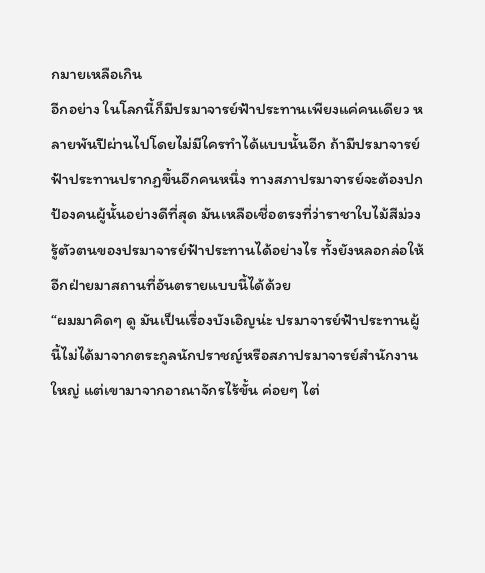กมายเหลือเกิน
อีกอย่าง ในโลกนี้ก็มีปรมาจารย์ฟ้าประทานเพียงแค่คนเดียว หลายพันปีผ่านไปโดยไม่มีใครทำได้แบบนั้นอีก ถ้ามีปรมาจารย์ฟ้าประทานปรากฏขึ้นอีกคนหนึ่ง ทางสภาปรมาจารย์จะต้องปกป้องคนผู้นั้นอย่างดีที่สุด มันเหลือเชื่อตรงที่ว่าราชาใบไม้สีม่วงรู้ตัวตนของปรมาจารย์ฟ้าประทานได้อย่างไร ทั้งยังหลอกล่อให้อีกฝ่ายมาสถานที่อันตรายแบบนี้ได้ด้วย
“ผมมาคิดๆ ดู มันเป็นเรื่องบังเอิญน่ะ ปรมาจารย์ฟ้าประทานผู้นี้ไม่ได้มาจากตระกูลนักปราชญ์หรือสภาปรมาจารย์สำนักงานใหญ่ แต่เขามาจากอาณาจักรไร้ขั้น ค่อยๆ ไต่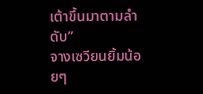เต้าขึ้นมาตามลำดับ”
จางเซวียนยิ้มน้อยๆ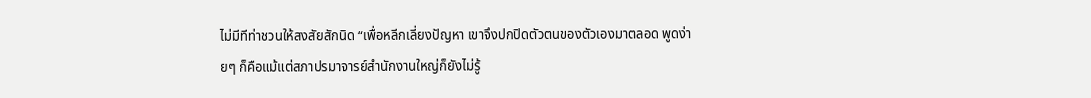ไม่มีทีท่าชวนให้สงสัยสักนิด “เพื่อหลีกเลี่ยงปัญหา เขาจึงปกปิดตัวตนของตัวเองมาตลอด พูดง่ายๆ ก็คือแม้แต่สภาปรมาจารย์สำนักงานใหญ่ก็ยังไม่รู้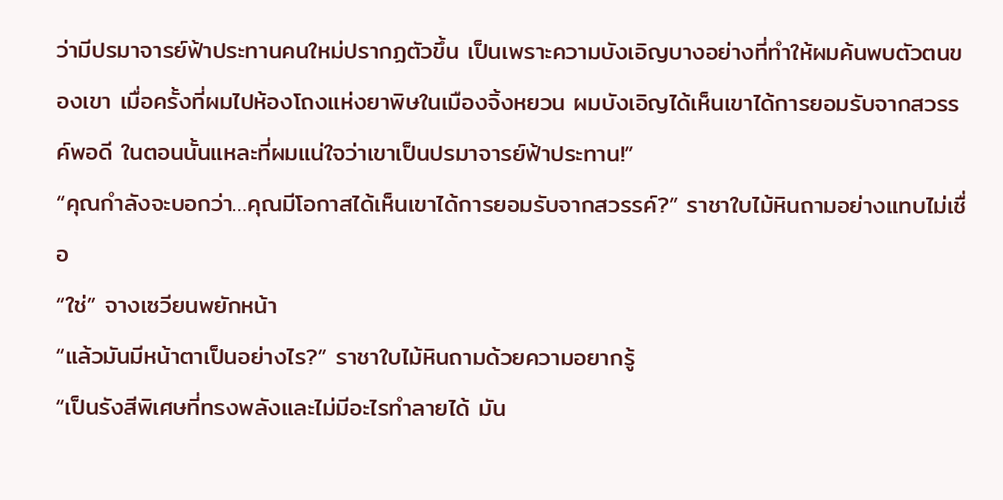ว่ามีปรมาจารย์ฟ้าประทานคนใหม่ปรากฏตัวขึ้น เป็นเพราะความบังเอิญบางอย่างที่ทำให้ผมค้นพบตัวตนของเขา เมื่อครั้งที่ผมไปห้องโถงแห่งยาพิษในเมืองจิ้งหยวน ผมบังเอิญได้เห็นเขาได้การยอมรับจากสวรรค์พอดี ในตอนนั้นแหละที่ผมแน่ใจว่าเขาเป็นปรมาจารย์ฟ้าประทาน!”
“คุณกำลังจะบอกว่า…คุณมีโอกาสได้เห็นเขาได้การยอมรับจากสวรรค์?” ราชาใบไม้หินถามอย่างแทบไม่เชื่อ
“ใช่” จางเซวียนพยักหน้า
“แล้วมันมีหน้าตาเป็นอย่างไร?” ราชาใบไม้หินถามด้วยความอยากรู้
“เป็นรังสีพิเศษที่ทรงพลังและไม่มีอะไรทำลายได้ มัน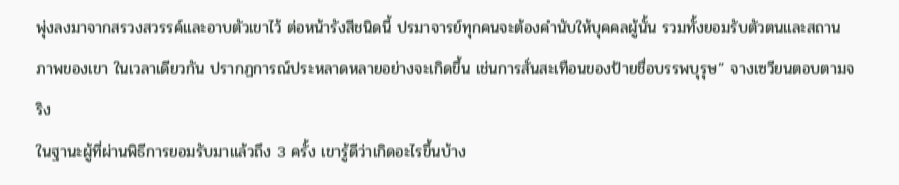พุ่งลงมาจากสรวงสวรรค์และอาบตัวเขาไว้ ต่อหน้ารังสีชนิดนี้ ปรมาจารย์ทุกคนจะต้องคำนับให้บุคคลผู้นั้น รวมทั้งยอมรับตัวตนและสถานภาพของเขา ในเวลาเดียวกัน ปรากฏการณ์ประหลาดหลายอย่างจะเกิดขึ้น เช่นการสั่นสะเทือนของป้ายชื่อบรรพบุรุษ” จางเซวียนตอบตามจริง
ในฐานะผู้ที่ผ่านพิธีการยอมรับมาแล้วถึง 3 ครั้ง เขารู้ดีว่าเกิดอะไรขึ้นบ้าง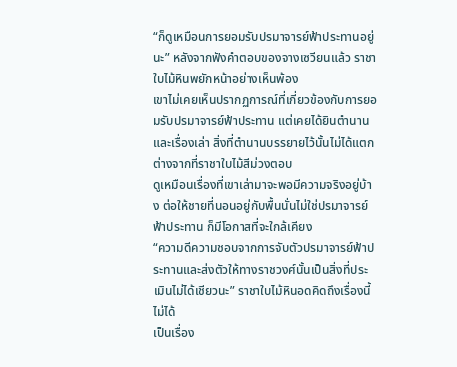“ก็ดูเหมือนการยอมรับปรมาจารย์ฟ้าประทานอยู่นะ” หลังจากฟังคำตอบของจางเซวียนแล้ว ราชาใบไม้หินพยักหน้าอย่างเห็นพ้อง
เขาไม่เคยเห็นปรากฏการณ์ที่เกี่ยวข้องกับการยอมรับปรมาจารย์ฟ้าประทาน แต่เคยได้ยินตำนานและเรื่องเล่า สิ่งที่ตำนานบรรยายไว้นั้นไม่ได้แตกต่างจากที่ราชาใบไม้สีม่วงตอบ
ดูเหมือนเรื่องที่เขาเล่ามาจะพอมีความจริงอยู่บ้าง ต่อให้ชายที่นอนอยู่กับพื้นนั่นไม่ใช่ปรมาจารย์ฟ้าประทาน ก็มีโอกาสที่จะใกล้เคียง
“ความดีความชอบจากการจับตัวปรมาจารย์ฟ้าประทานและส่งตัวให้ทางราชวงศ์นั้นเป็นสิ่งที่ประเมินไม่ได้เชียวนะ” ราชาใบไม้หินอดคิดถึงเรื่องนี้ไม่ได้
เป็นเรื่อง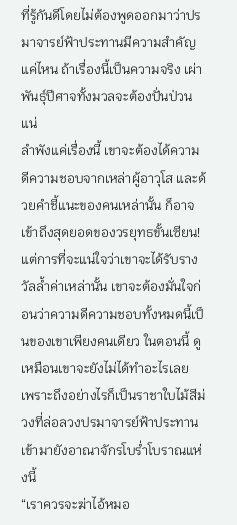ที่รู้กันดีโดยไม่ต้องพูดออกมาว่าปรมาจารย์ฟ้าประทานมีความสำคัญแค่ไหน ถ้าเรื่องนี้เป็นความจริง เผ่าพันธุ์ปีศาจทั้งมวลจะต้องปั่นป่วนแน่
ลำพังแค่เรื่องนี้ เขาจะต้องได้ความดีความชอบจากเหล่าผู้อาวุโส และด้วยคำชี้แนะของคนเหล่านั้น ก็อาจเข้าถึงสุดยอดของวรยุทธขั้นเซียน!
แต่การที่จะแน่ใจว่าเขาจะได้รับรางวัลล้ำค่าเหล่านั้น เขาจะต้องมั่นใจก่อนว่าความดีความชอบทั้งหมดนี้เป็นของเขาเพียงคนเดียว ในตอนนี้ ดูเหมือนเขาจะยังไม่ได้ทำอะไรเลย
เพราะถึงอย่างไรก็เป็นราชาใบไม้สีม่วงที่ล่อลวงปรมาจารย์ฟ้าประทานเข้ามายังอาณาจักรโบร่ำโบราณแห่งนี้
“เราควรจะฆ่าไอ้หมอ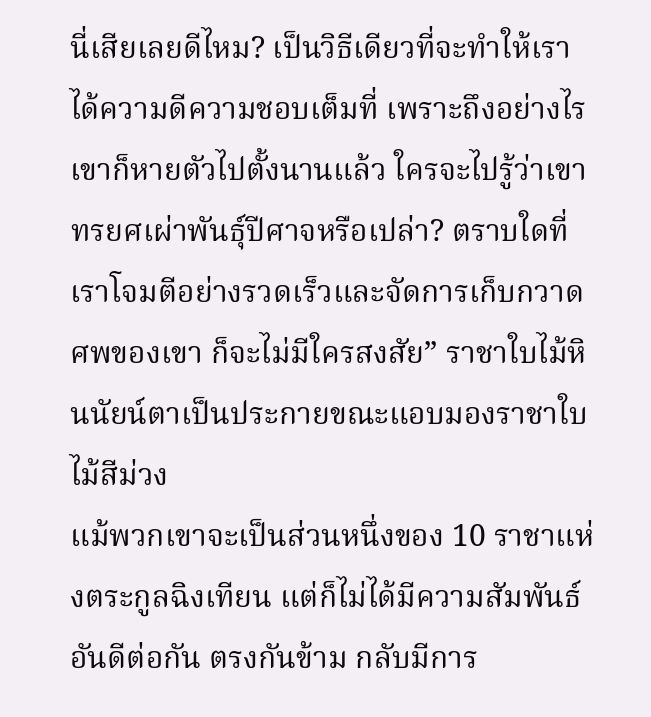นี่เสียเลยดีไหม? เป็นวิธีเดียวที่จะทำให้เราได้ความดีความชอบเต็มที่ เพราะถึงอย่างไรเขาก็หายตัวไปตั้งนานแล้ว ใครจะไปรู้ว่าเขาทรยศเผ่าพันธุ์ปีศาจหรือเปล่า? ตราบใดที่เราโจมตีอย่างรวดเร็วและจัดการเก็บกวาดศพของเขา ก็จะไม่มีใครสงสัย” ราชาใบไม้หินนัยน์ตาเป็นประกายขณะแอบมองราชาใบไม้สีม่วง
แม้พวกเขาจะเป็นส่วนหนึ่งของ 10 ราชาแห่งตระกูลฉิงเทียน แต่ก็ไม่ได้มีความสัมพันธ์อันดีต่อกัน ตรงกันข้าม กลับมีการ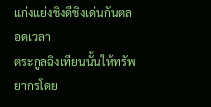แก่งแย่งชิงดีชิงเด่นกันตลอดเวลา
ตระกูลฉิงเทียนนั้นให้ทรัพยากรโดย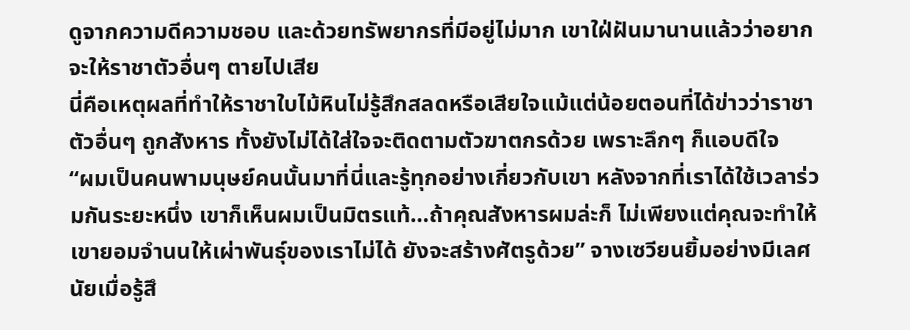ดูจากความดีความชอบ และด้วยทรัพยากรที่มีอยู่ไม่มาก เขาใฝ่ฝันมานานแล้วว่าอยากจะให้ราชาตัวอื่นๆ ตายไปเสีย
นี่คือเหตุผลที่ทำให้ราชาใบไม้หินไม่รู้สึกสลดหรือเสียใจแม้แต่น้อยตอนที่ได้ข่าวว่าราชาตัวอื่นๆ ถูกสังหาร ทั้งยังไม่ได้ใส่ใจจะติดตามตัวฆาตกรด้วย เพราะลึกๆ ก็แอบดีใจ
“ผมเป็นคนพามนุษย์คนนั้นมาที่นี่และรู้ทุกอย่างเกี่ยวกับเขา หลังจากที่เราได้ใช้เวลาร่วมกันระยะหนึ่ง เขาก็เห็นผมเป็นมิตรแท้…ถ้าคุณสังหารผมล่ะก็ ไม่เพียงแต่คุณจะทำให้เขายอมจำนนให้เผ่าพันธุ์ของเราไม่ได้ ยังจะสร้างศัตรูด้วย” จางเซวียนยิ้มอย่างมีเลศนัยเมื่อรู้สึ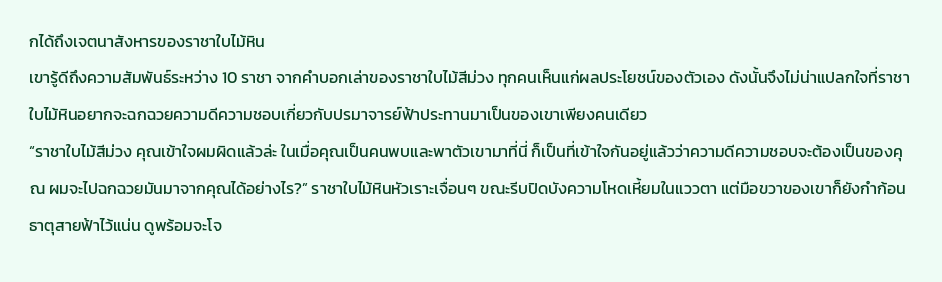กได้ถึงเจตนาสังหารของราชาใบไม้หิน
เขารู้ดีถึงความสัมพันธ์ระหว่าง 10 ราชา จากคำบอกเล่าของราชาใบไม้สีม่วง ทุกคนเห็นแก่ผลประโยชน์ของตัวเอง ดังนั้นจึงไม่น่าแปลกใจที่ราชาใบไม้หินอยากจะฉกฉวยความดีความชอบเกี่ยวกับปรมาจารย์ฟ้าประทานมาเป็นของเขาเพียงคนเดียว
“ราชาใบไม้สีม่วง คุณเข้าใจผมผิดแล้วล่ะ ในเมื่อคุณเป็นคนพบและพาตัวเขามาที่นี่ ก็เป็นที่เข้าใจกันอยู่แล้วว่าความดีความชอบจะต้องเป็นของคุณ ผมจะไปฉกฉวยมันมาจากคุณได้อย่างไร?” ราชาใบไม้หินหัวเราะเจื่อนๆ ขณะรีบปิดบังความโหดเหี้ยมในแววตา แต่มือขวาของเขาก็ยังกำก้อนธาตุสายฟ้าไว้แน่น ดูพร้อมจะโจ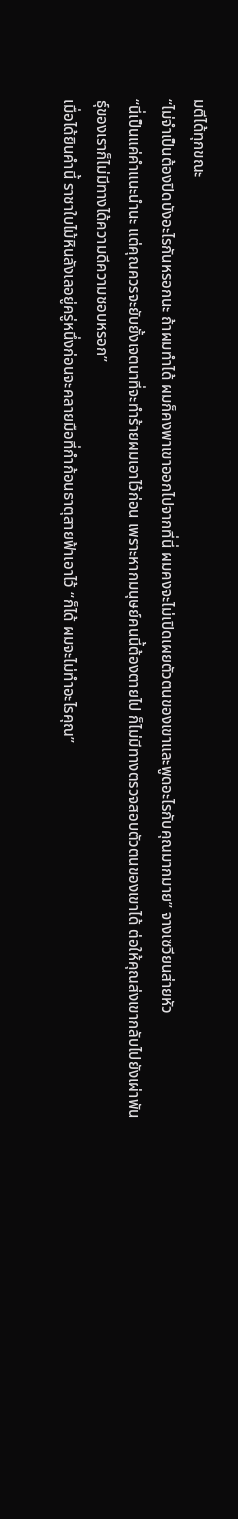มตีได้ทุกขณะ
“ไม่จำเป็นต้องปิดบังอะไรกันหรอกนะ ถ้าผมทำได้ ผมก็คงพาเขาออกไปจากที่นี่ ผมคงจะไม่เปิดเผยตัวตนของเขาและพูดอะไรกับคุณมากมาย” จางเซวียนส่ายหัว
“นี่เป็นแค่คำแนะนำนะ แต่คุณควรจะยับยั้งเจตนาที่จะทำร้ายผมเอาไว้ก่อน เพราะหากมนุษย์คนนี้ต้องตายไป ก็ไม่มีทางตรวจสอบตัวตนของเขาได้ ต่อให้คุณส่งเขากลับไปยังเผ่าพันธุ์ของเราก็ไม่มีทางได้ความดีความชอบหรอก”
เมื่อได้ยินคำนี้ ราชาใบไม้หินลังเลอยู่ครู่หนึ่งก่อนจะคลายมือที่กำก้อนธาตุสายฟ้าเอาไว้ “ก็ได้ ผมจะไม่ทำอะไรคุณ”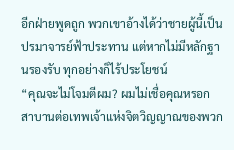อีกฝ่ายพูดถูก พวกเขาอ้างได้ว่าชายผู้นี้เป็นปรมาจารย์ฟ้าประทาน แต่หากไม่มีหลักฐานรองรับ ทุกอย่างก็ไร้ประโยชน์
“คุณจะไม่โจมตีผม? ผมไม่เชื่อคุณหรอก สาบานต่อเทพเจ้าแห่งจิตวิญญาณของพวก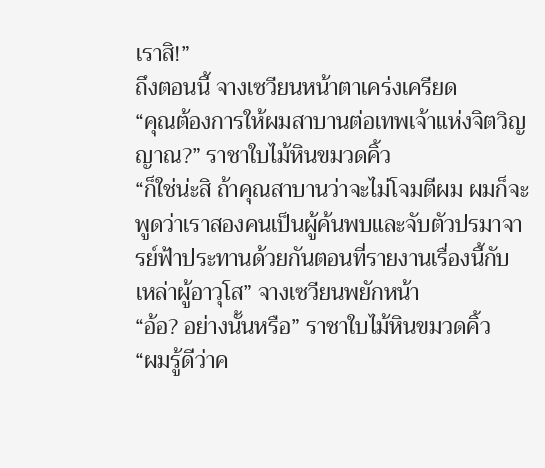เราสิ!”
ถึงตอนนี้ จางเซวียนหน้าตาเคร่งเครียด
“คุณต้องการให้ผมสาบานต่อเทพเจ้าแห่งจิตวิญญาณ?” ราชาใบไม้หินขมวดคิ้ว
“ก็ใช่น่ะสิ ถ้าคุณสาบานว่าจะไม่โจมตีผม ผมก็จะพูดว่าเราสองคนเป็นผู้ค้นพบและจับตัวปรมาจารย์ฟ้าประทานด้วยกันตอนที่รายงานเรื่องนี้กับเหล่าผู้อาวุโส” จางเซวียนพยักหน้า
“อ้อ? อย่างนั้นหรือ” ราชาใบไม้หินขมวดคิ้ว
“ผมรู้ดีว่าค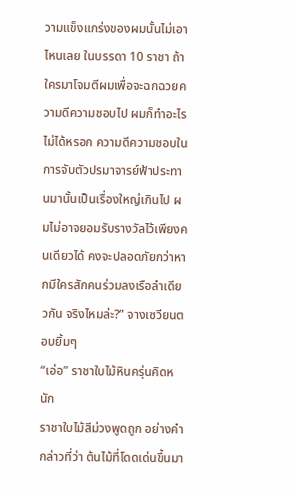วามแข็งแกร่งของผมนั้นไม่เอาไหนเลย ในบรรดา 10 ราชา ถ้าใครมาโจมตีผมเพื่อจะฉกฉวยความดีความชอบไป ผมก็ทำอะไรไม่ได้หรอก ความดีความชอบในการจับตัวปรมาจารย์ฟ้าประทานมานั้นเป็นเรื่องใหญ่เกินไป ผมไม่อาจยอมรับรางวัลไว้เพียงคนเดียวได้ คงจะปลอดภัยกว่าหากมีใครสักคนร่วมลงเรือลำเดียวกัน จริงไหมล่ะ?” จางเซวียนตอบยิ้มๆ
“เอ่อ” ราชาใบไม้หินครุ่นคิดหนัก
ราชาใบไม้สีม่วงพูดถูก อย่างคำกล่าวที่ว่า ต้นไม้ที่โดดเด่นขึ้นมา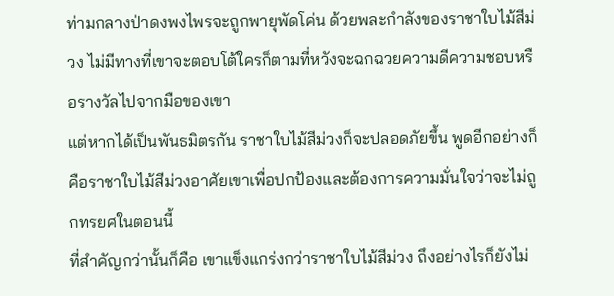ท่ามกลางป่าดงพงไพรจะถูกพายุพัดโค่น ด้วยพละกำลังของราชาใบไม้สีม่วง ไม่มีทางที่เขาจะตอบโต้ใครก็ตามที่หวังจะฉกฉวยความดีความชอบหรือรางวัลไปจากมือของเขา
แต่หากได้เป็นพันธมิตรกัน ราชาใบไม้สีม่วงก็จะปลอดภัยขึ้น พูดอีกอย่างก็คือราชาใบไม้สีม่วงอาศัยเขาเพื่อปกป้องและต้องการความมั่นใจว่าจะไม่ถูกทรยศในตอนนี้
ที่สำคัญกว่านั้นก็คือ เขาแข็งแกร่งกว่าราชาใบไม้สีม่วง ถึงอย่างไรก็ยังไม่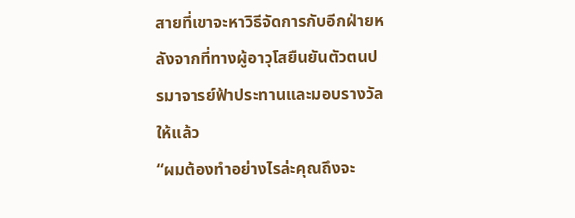สายที่เขาจะหาวิธีจัดการกับอีกฝ่ายหลังจากที่ทางผู้อาวุโสยืนยันตัวตนปรมาจารย์ฟ้าประทานและมอบรางวัลให้แล้ว
“ผมต้องทำอย่างไรล่ะคุณถึงจะ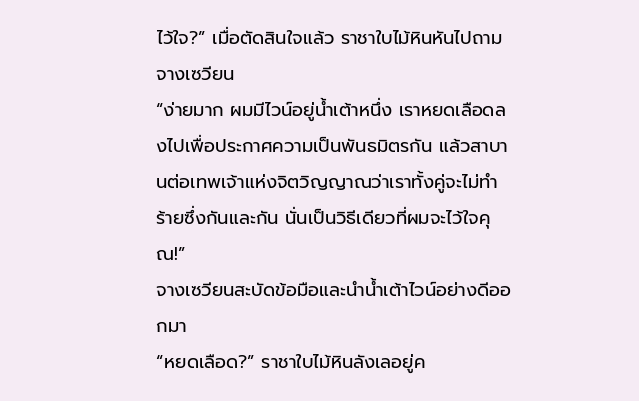ไว้ใจ?” เมื่อตัดสินใจแล้ว ราชาใบไม้หินหันไปถามจางเซวียน
“ง่ายมาก ผมมีไวน์อยู่น้ำเต้าหนึ่ง เราหยดเลือดลงไปเพื่อประกาศความเป็นพันธมิตรกัน แล้วสาบานต่อเทพเจ้าแห่งจิตวิญญาณว่าเราทั้งคู่จะไม่ทำร้ายซึ่งกันและกัน นั่นเป็นวิธีเดียวที่ผมจะไว้ใจคุณ!”
จางเซวียนสะบัดข้อมือและนำน้ำเต้าไวน์อย่างดีออกมา
“หยดเลือด?” ราชาใบไม้หินลังเลอยู่ค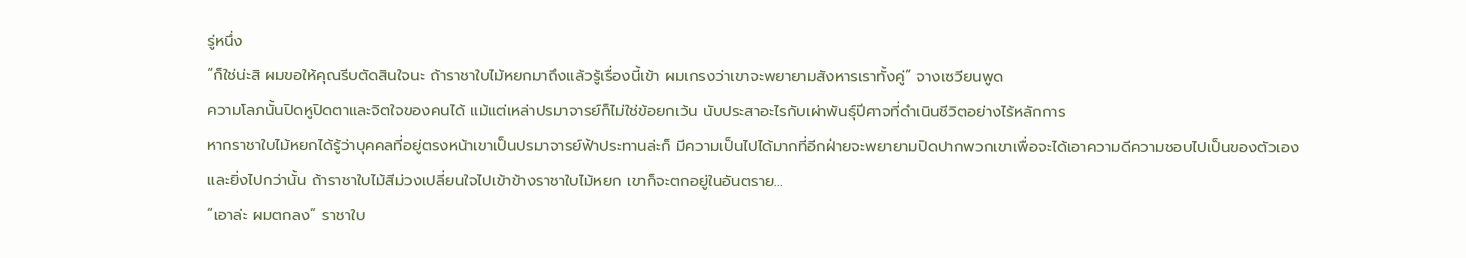รู่หนึ่ง
“ก็ใช่น่ะสิ ผมขอให้คุณรีบตัดสินใจนะ ถ้าราชาใบไม้หยกมาถึงแล้วรู้เรื่องนี้เข้า ผมเกรงว่าเขาจะพยายามสังหารเราทั้งคู่” จางเซวียนพูด
ความโลภนั้นปิดหูปิดตาและจิตใจของคนได้ แม้แต่เหล่าปรมาจารย์ก็ไม่ใช่ข้อยกเว้น นับประสาอะไรกับเผ่าพันธุ์ปีศาจที่ดำเนินชีวิตอย่างไร้หลักการ
หากราชาใบไม้หยกได้รู้ว่าบุคคลที่อยู่ตรงหน้าเขาเป็นปรมาจารย์ฟ้าประทานล่ะก็ มีความเป็นไปได้มากที่อีกฝ่ายจะพยายามปิดปากพวกเขาเพื่อจะได้เอาความดีความชอบไปเป็นของตัวเอง
และยิ่งไปกว่านั้น ถ้าราชาใบไม้สีม่วงเปลี่ยนใจไปเข้าข้างราชาใบไม้หยก เขาก็จะตกอยู่ในอันตราย…
“เอาล่ะ ผมตกลง” ราชาใบ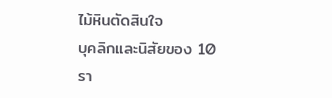ไม้หินตัดสินใจ
บุคลิกและนิสัยของ 10 รา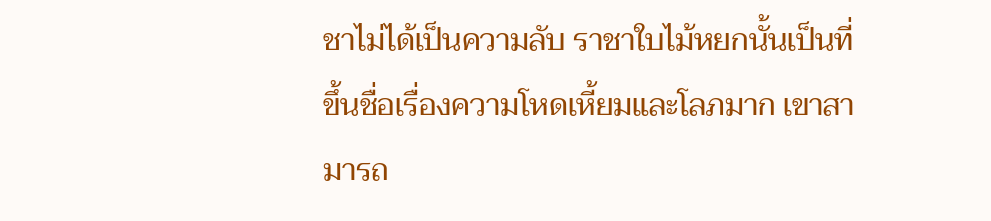ชาไม่ได้เป็นความลับ ราชาใบไม้หยกนั้นเป็นที่ขึ้นชื่อเรื่องความโหดเหี้ยมและโลภมาก เขาสามารถ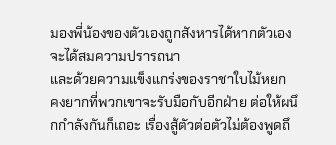มองพี่น้องของตัวเองถูกสังหารได้หากตัวเองจะได้สมความปรารถนา
และด้วยความแข็งแกร่งของราชาใบไม้หยก คงยากที่พวกเขาจะรับมือกับอีกฝ่าย ต่อให้ผนึกกำลังกันก็เถอะ เรื่องสู้ตัวต่อตัวไม่ต้องพูดถึ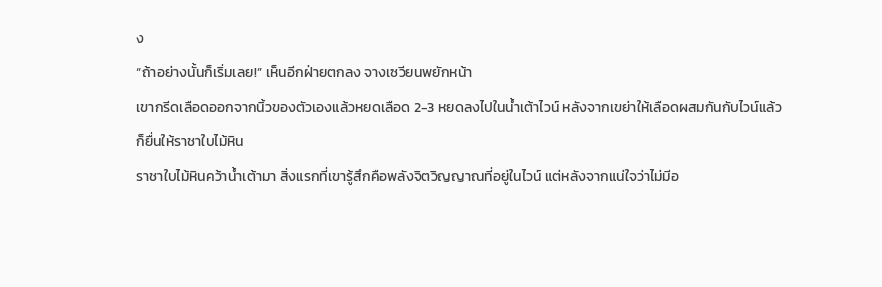ง
“ถ้าอย่างนั้นก็เริ่มเลย!” เห็นอีกฝ่ายตกลง จางเซวียนพยักหน้า
เขากรีดเลือดออกจากนิ้วของตัวเองแล้วหยดเลือด 2-3 หยดลงไปในน้ำเต้าไวน์ หลังจากเขย่าให้เลือดผสมกันกับไวน์แล้ว ก็ยื่นให้ราชาใบไม้หิน
ราชาใบไม้หินคว้าน้ำเต้ามา สิ่งแรกที่เขารู้สึกคือพลังจิตวิญญาณที่อยู่ในไวน์ แต่หลังจากแน่ใจว่าไม่มีอ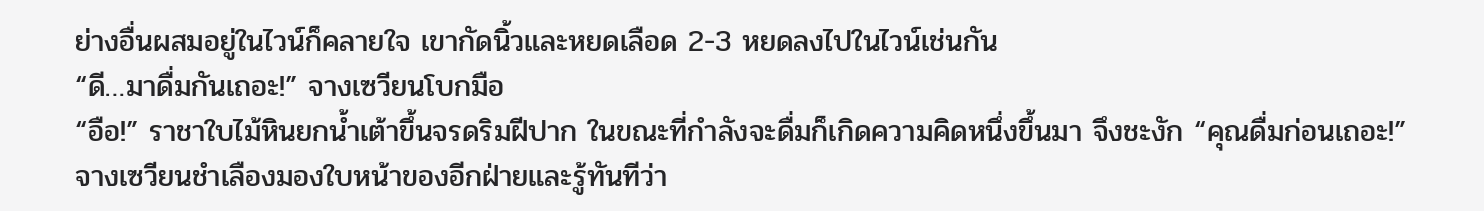ย่างอื่นผสมอยู่ในไวน์ก็คลายใจ เขากัดนิ้วและหยดเลือด 2-3 หยดลงไปในไวน์เช่นกัน
“ดี…มาดื่มกันเถอะ!” จางเซวียนโบกมือ
“อือ!” ราชาใบไม้หินยกน้ำเต้าขึ้นจรดริมฝีปาก ในขณะที่กำลังจะดื่มก็เกิดความคิดหนึ่งขึ้นมา จึงชะงัก “คุณดื่มก่อนเถอะ!”
จางเซวียนชำเลืองมองใบหน้าของอีกฝ่ายและรู้ทันทีว่า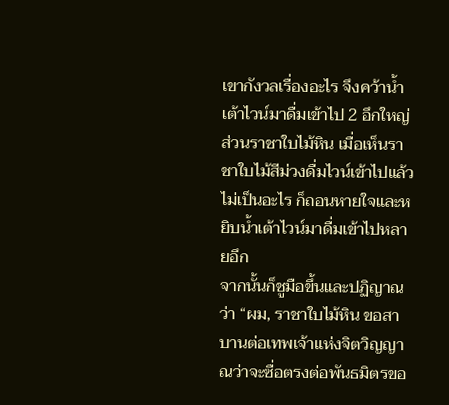เขากังวลเรื่องอะไร จึงคว้าน้ำเต้าไวน์มาดื่มเข้าไป 2 อึกใหญ่
ส่วนราชาใบไม้หิน เมื่อเห็นราชาใบไม้สีม่วงดื่มไวน์เข้าไปแล้วไม่เป็นอะไร ก็ถอนหายใจและหยิบน้ำเต้าไวน์มาดื่มเข้าไปหลายอึก
จากนั้นก็ชูมือขึ้นและปฏิญาณว่า “ผม, ราชาใบไม้หิน ขอสาบานต่อเทพเจ้าแห่งจิตวิญญาณว่าจะซื่อตรงต่อพันธมิตรขอ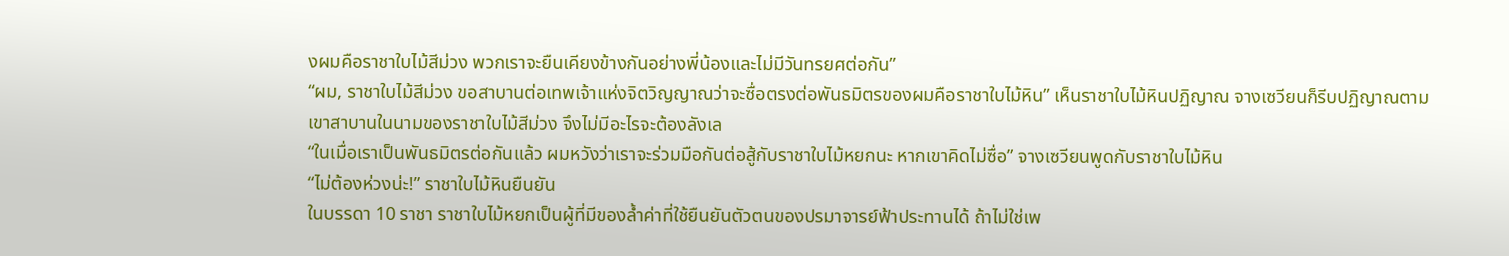งผมคือราชาใบไม้สีม่วง พวกเราจะยืนเคียงข้างกันอย่างพี่น้องและไม่มีวันทรยศต่อกัน”
“ผม, ราชาใบไม้สีม่วง ขอสาบานต่อเทพเจ้าแห่งจิตวิญญาณว่าจะซื่อตรงต่อพันธมิตรของผมคือราชาใบไม้หิน” เห็นราชาใบไม้หินปฏิญาณ จางเซวียนก็รีบปฏิญาณตาม
เขาสาบานในนามของราชาใบไม้สีม่วง จึงไม่มีอะไรจะต้องลังเล
“ในเมื่อเราเป็นพันธมิตรต่อกันแล้ว ผมหวังว่าเราจะร่วมมือกันต่อสู้กับราชาใบไม้หยกนะ หากเขาคิดไม่ซื่อ” จางเซวียนพูดกับราชาใบไม้หิน
“ไม่ต้องห่วงน่ะ!” ราชาใบไม้หินยืนยัน
ในบรรดา 10 ราชา ราชาใบไม้หยกเป็นผู้ที่มีของล้ำค่าที่ใช้ยืนยันตัวตนของปรมาจารย์ฟ้าประทานได้ ถ้าไม่ใช่เพ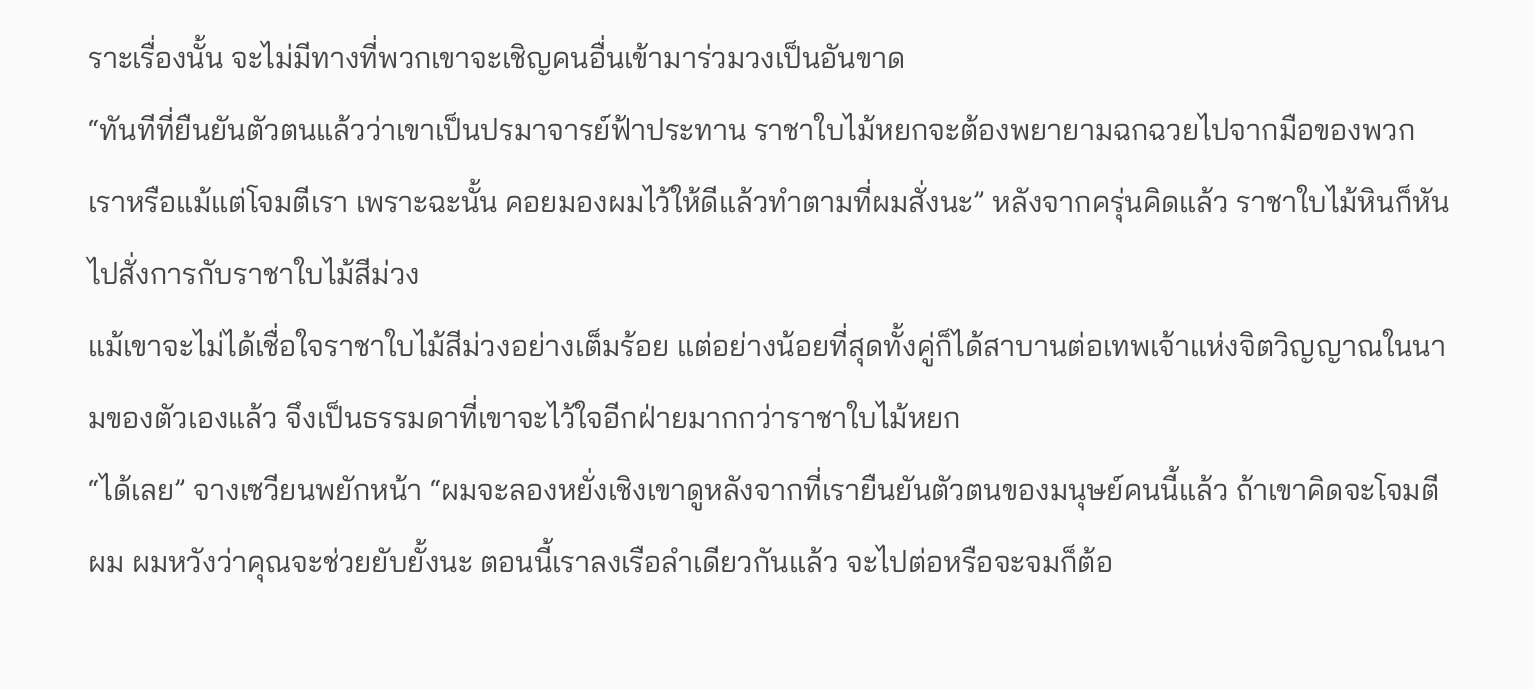ราะเรื่องนั้น จะไม่มีทางที่พวกเขาจะเชิญคนอื่นเข้ามาร่วมวงเป็นอันขาด
“ทันทีที่ยืนยันตัวตนแล้วว่าเขาเป็นปรมาจารย์ฟ้าประทาน ราชาใบไม้หยกจะต้องพยายามฉกฉวยไปจากมือของพวกเราหรือแม้แต่โจมตีเรา เพราะฉะนั้น คอยมองผมไว้ให้ดีแล้วทำตามที่ผมสั่งนะ” หลังจากครุ่นคิดแล้ว ราชาใบไม้หินก็หันไปสั่งการกับราชาใบไม้สีม่วง
แม้เขาจะไม่ได้เชื่อใจราชาใบไม้สีม่วงอย่างเต็มร้อย แต่อย่างน้อยที่สุดทั้งคู่ก็ได้สาบานต่อเทพเจ้าแห่งจิตวิญญาณในนามของตัวเองแล้ว จึงเป็นธรรมดาที่เขาจะไว้ใจอีกฝ่ายมากกว่าราชาใบไม้หยก
“ได้เลย” จางเซวียนพยักหน้า “ผมจะลองหยั่งเชิงเขาดูหลังจากที่เรายืนยันตัวตนของมนุษย์คนนี้แล้ว ถ้าเขาคิดจะโจมตีผม ผมหวังว่าคุณจะช่วยยับยั้งนะ ตอนนี้เราลงเรือลำเดียวกันแล้ว จะไปต่อหรือจะจมก็ต้อ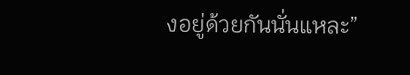งอยู่ด้วยกันนั่นแหละ”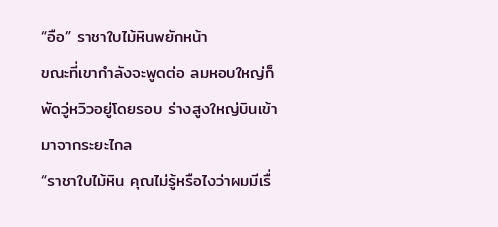“อือ” ราชาใบไม้หินพยักหน้า
ขณะที่เขากำลังจะพูดต่อ ลมหอบใหญ่ก็พัดวู่หวิวอยู่โดยรอบ ร่างสูงใหญ่บินเข้ามาจากระยะไกล
“ราชาใบไม้หิน คุณไม่รู้หรือไงว่าผมมีเรื่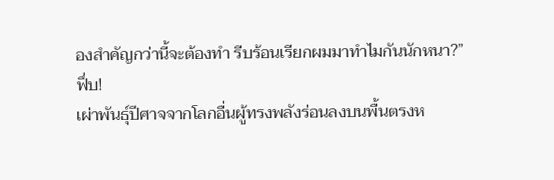องสำคัญกว่านี้จะต้องทำ รีบร้อนเรียกผมมาทำไมกันนักหนา?”
ฟึ่บ!
เผ่าพันธุ์ปีศาจจากโลกอื่นผู้ทรงพลังร่อนลงบนพื้นตรงห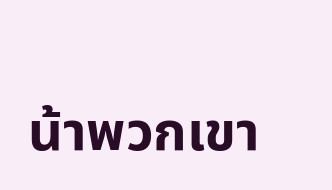น้าพวกเขา